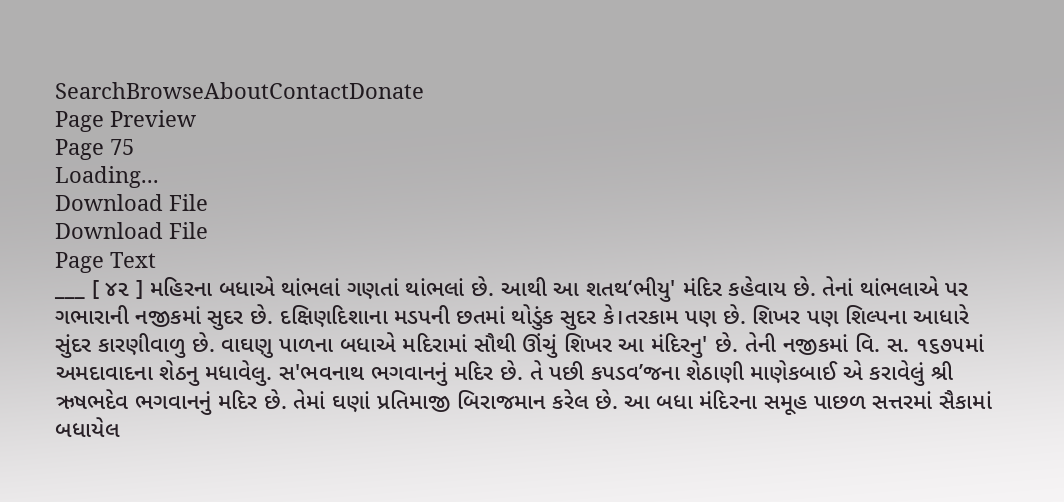SearchBrowseAboutContactDonate
Page Preview
Page 75
Loading...
Download File
Download File
Page Text
___ [ ૪૨ ] મહિરના બધાએ થાંભલાં ગણતાં થાંભલાં છે. આથી આ શતથ‘ભીયુ' મંદિર કહેવાય છે. તેનાં થાંભલાએ પર ગભારાની નજીકમાં સુદર છે. દક્ષિણદિશાના મડપની છતમાં થોડુંક સુદર કે।તરકામ પણ છે. શિખર પણ શિલ્પના આધારે સુંદર કારણીવાળુ છે. વાઘણુ પાળના બધાએ મદિરામાં સૌથી ઊંચું શિખર આ મંદિરનુ' છે. તેની નજીકમાં વિ. સ. ૧૬૭૫માં અમદાવાદના શેઠનુ મધાવેલુ. સ'ભવનાથ ભગવાનનું મદિર છે. તે પછી કપડવ’જના શેઠાણી માણેકબાઈ એ કરાવેલું શ્રી ઋષભદેવ ભગવાનનું મદિર છે. તેમાં ઘણાં પ્રતિમાજી બિરાજમાન કરેલ છે. આ બધા મંદિરના સમૂહ પાછળ સત્તરમાં સૈકામાં બધાયેલ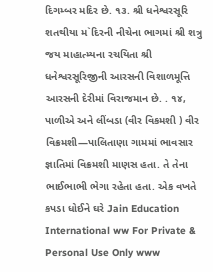દિગમ્બર મદિર છે. ૧૩. શ્રી ધનેશ્વરસૂરિ શતથીયા મ`દિરની નીચેના ભાગમાં શ્રી શત્રુ જય માહાત્મ્યના રચયિતા શ્રી ધનેશ્વરસૂરિજીની આરસની વિશાળમૂત્તિ આરસની દેરીમાં વિરાજમાન છે. . ૧૪, પાળીએ અને લીંબડા (વીર વિકમશી ) વીર વિક્રમશી—પાલિતાણા ગામમાં ભાવસાર જ્ઞાતિમાં વિક્રમશી માણસ હતા. તે તેના ભાઈભાભી ભેગા રહેતા હતા. એક વખતે કપડા ધોઈને ઘરે Jain Education International ww For Private & Personal Use Only www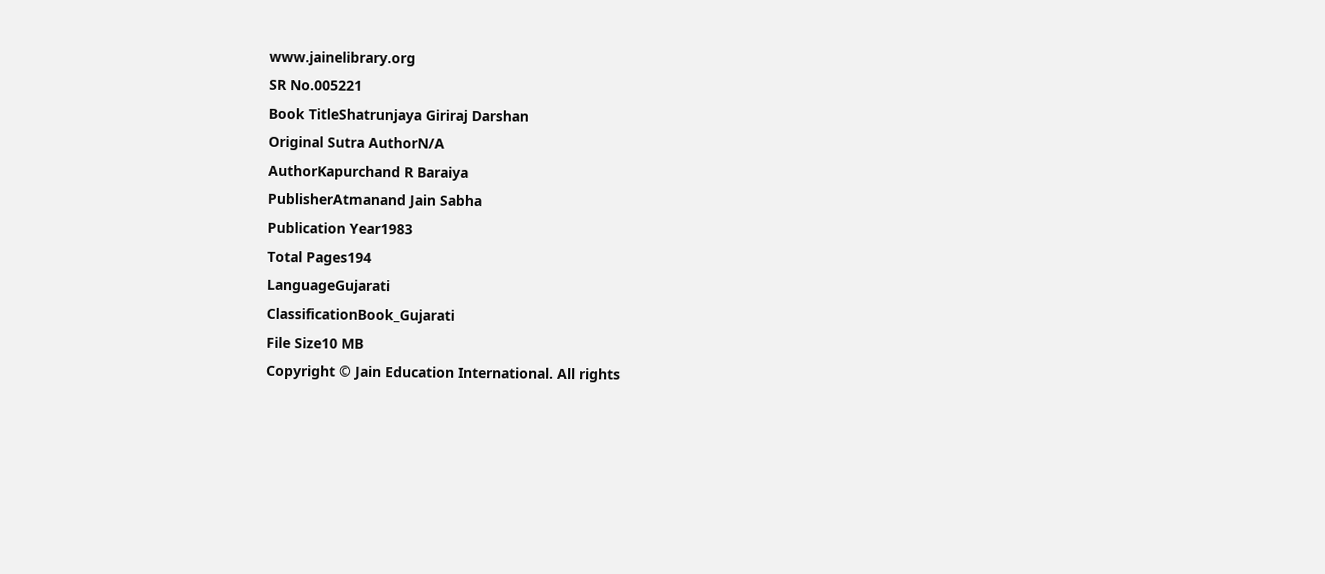www.jainelibrary.org
SR No.005221
Book TitleShatrunjaya Giriraj Darshan
Original Sutra AuthorN/A
AuthorKapurchand R Baraiya
PublisherAtmanand Jain Sabha
Publication Year1983
Total Pages194
LanguageGujarati
ClassificationBook_Gujarati
File Size10 MB
Copyright © Jain Education International. All rights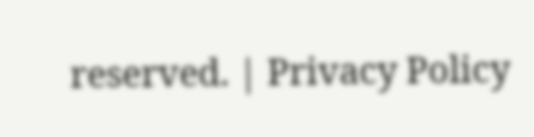reserved. | Privacy Policy